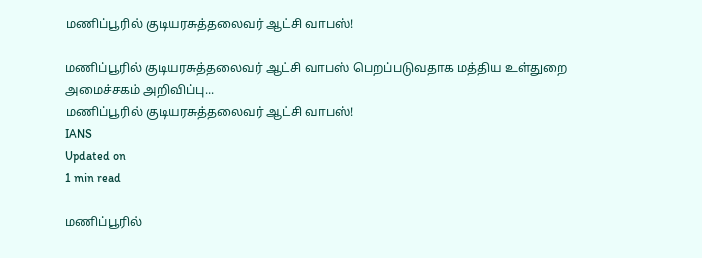மணிப்பூரில் குடியரசுத்தலைவர் ஆட்சி வாபஸ்!

மணிப்பூரில் குடியரசுத்தலைவர் ஆட்சி வாபஸ் பெறப்படுவதாக மத்திய உள்துறை அமைச்சகம் அறிவிப்பு...
மணிப்பூரில் குடியரசுத்தலைவர் ஆட்சி வாபஸ்!
IANS
Updated on
1 min read

மணிப்பூரில்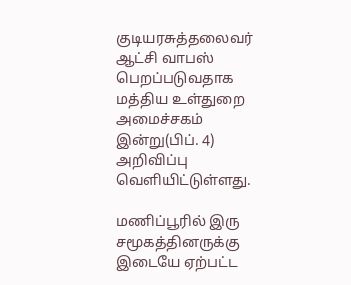குடியரசுத்தலைவர் ஆட்சி வாபஸ் பெறப்படுவதாக மத்திய உள்துறை அமைச்சகம் இன்று(பிப். 4) அறிவிப்பு வெளியிட்டுள்ளது.

மணிப்பூரில் இரு சமூகத்தினருக்கு இடையே ஏற்பட்ட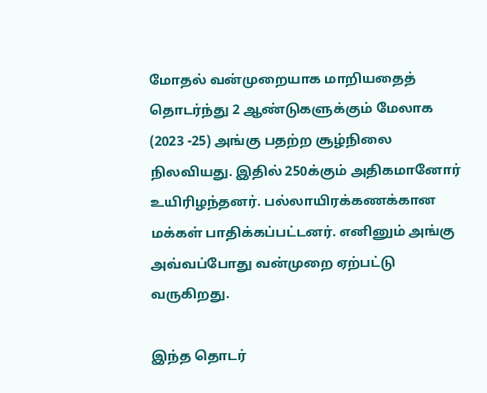மோதல் வன்முறையாக மாறியதைத் தொடர்ந்து 2 ஆண்டுகளுக்கும் மேலாக (2023 -25) அங்கு பதற்ற சூழ்நிலை நிலவியது. இதில் 250க்கும் அதிகமானோர் உயிரிழந்தனர். பல்லாயிரக்கணக்கான மக்கள் பாதிக்கப்பட்டனர். எனினும் அங்கு அவ்வப்போது வன்முறை ஏற்பட்டு வருகிறது.

இந்த தொடர்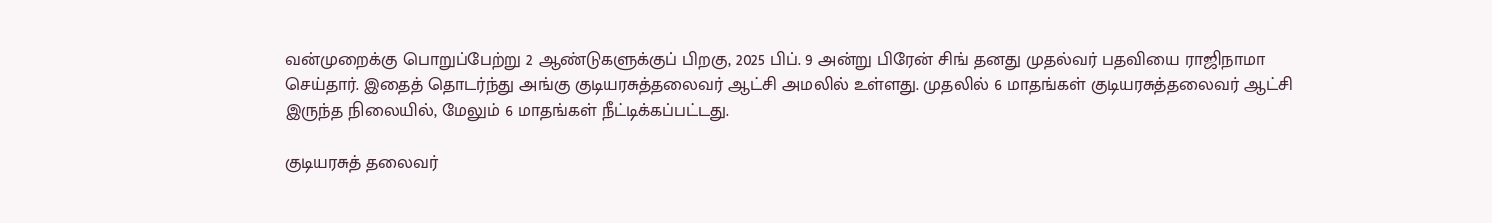வன்முறைக்கு பொறுப்பேற்று 2 ஆண்டுகளுக்குப் பிறகு, 2025 பிப். 9 அன்று பிரேன் சிங் தனது முதல்வர் பதவியை ராஜிநாமா செய்தார். இதைத் தொடர்ந்து அங்கு குடியரசுத்தலைவர் ஆட்சி அமலில் உள்ளது. முதலில் 6 மாதங்கள் குடியரசுத்தலைவர் ஆட்சி இருந்த நிலையில், மேலும் 6 மாதங்கள் நீட்டிக்கப்பட்டது.

குடியரசுத் தலைவர்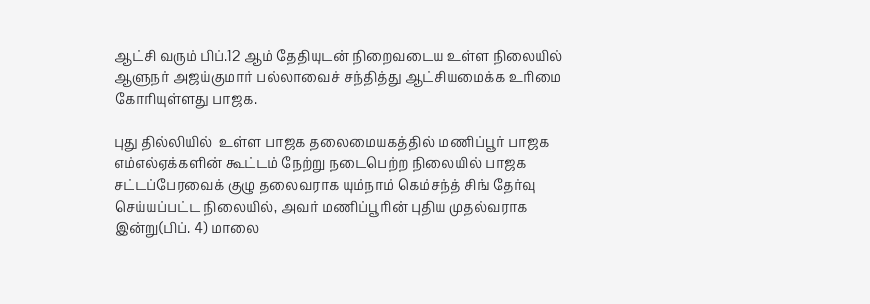ஆட்சி வரும் பிப்.12 ஆம் தேதியுடன் நிறைவடைய உள்ள நிலையில் ஆளுநர் அஜய்குமார் பல்லாவைச் சந்தித்து ஆட்சியமைக்க உரிமை கோரியுள்ளது பாஜக.

புது தில்லியில்  உள்ள பாஜக தலைமையகத்தில் மணிப்பூர் பாஜக எம்எல்ஏக்களின் கூட்டம் நேற்று நடைபெற்ற நிலையில் பாஜக சட்டப்பேரவைக் குழு தலைவராக யும்நாம் கெம்சந்த் சிங் தேர்வு செய்யப்பட்ட நிலையில், அவர் மணிப்பூரின் புதிய முதல்வராக இன்று(பிப். 4) மாலை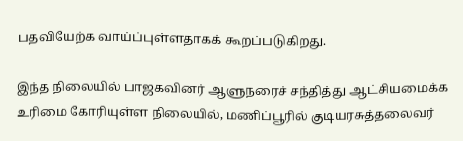பதவியேற்க வாய்ப்புள்ளதாகக் கூறப்படுகிறது.

இந்த நிலையில் பாஜகவினர் ஆளுநரைச் சந்தித்து ஆட்சியமைக்க உரிமை கோரியுள்ள நிலையில், மணிப்பூரில் குடியரசுத்தலைவர்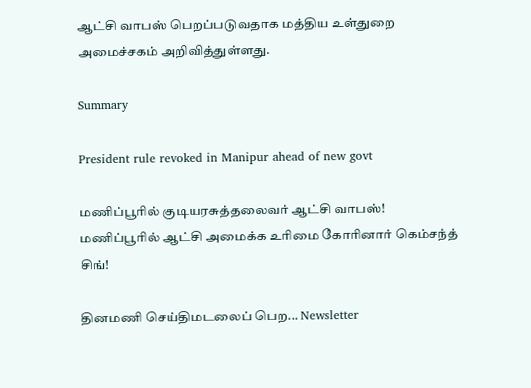ஆட்சி வாபஸ் பெறப்படுவதாக மத்திய உள்துறை அமைச்சகம் அறிவித்துள்ளது.

Summary

President rule revoked in Manipur ahead of new govt

மணிப்பூரில் குடியரசுத்தலைவர் ஆட்சி வாபஸ்!
மணிப்பூரில் ஆட்சி அமைக்க உரிமை கோரினார் கெம்சந்த் சிங்!

தினமணி செய்திமடலைப் பெற... Newsletter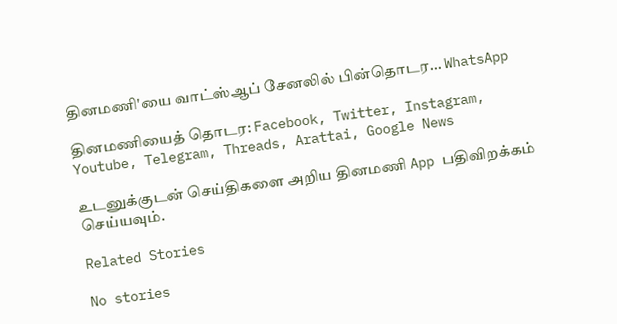தினமணி'யை வாட்ஸ்ஆப் சேனலில் பின்தொடர... WhatsApp

தினமணியைத் தொடர: Facebook, Twitter, Instagram, Youtube, Telegram, Threads, Arattai, Google News

உடனுக்குடன் செய்திகளை அறிய தினமணி App பதிவிறக்கம் செய்யவும்.

Related Stories

No stories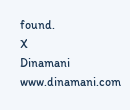found.
X
Dinamani
www.dinamani.com